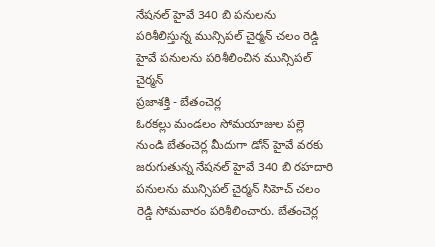నేషనల్ హైవే 340 బి పనులను పరిశీలిస్తున్న మున్సిపల్ చైర్మన్ చలం రెడ్డి
హైవే పనులను పరిశీలించిన మున్సిపల్ చైర్మన్
ప్రజాశక్తి - బేతంచెర్ల
ఓరకల్లు మండలం సోమయాజుల పల్లె నుండి బేతంచెర్ల మీదుగా డోన్ హైవే వరకు జరుగుతున్న నేషనల్ హైవే 340 బి రహదారి పనులను మున్సిపల్ చైర్మన్ సిహెచ్ చలం రెడ్డి సోమవారం పరిశీలించారు. బేతంచెర్ల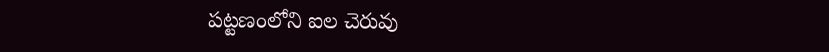పట్టణంలోని ఐల చెరువు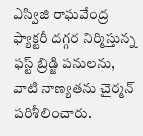ఎస్విజి రాఘవేంద్ర ఫ్యాక్టరీ దగ్గర నిర్మిస్తున్న ఫస్ట్ బ్రిడ్జి పనులను, వాటి నాణ్యతను చైర్మన్ పరిశీలించారు.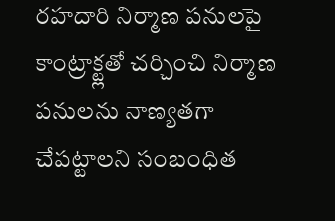రహదారి నిర్మాణ పనులపై కాంట్రాక్ట్లతో చర్చించి నిర్మాణ పనులను నాణ్యతగా చేపట్టాలని సంబంధిత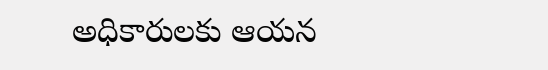అధికారులకు ఆయన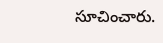సూచించారు.